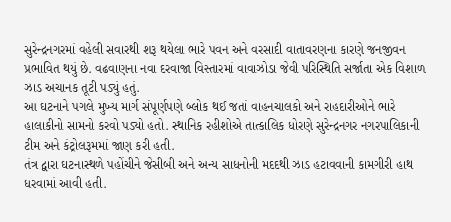સુરેન્દ્રનગરમાં વહેલી સવારથી શરૂ થયેલા ભારે પવન અને વરસાદી વાતાવરણના કારણે જનજીવન પ્રભાવિત થયું છે. વઢવાણના નવા દરવાજા વિસ્તારમાં વાવાઝોડા જેવી પરિસ્થિતિ સર્જાતા એક વિશાળ ઝાડ અચાનક તૂટી પડ્યું હતું.
આ ઘટનાને પગલે મુખ્ય માર્ગ સંપૂર્ણપણે બ્લોક થઈ જતાં વાહનચાલકો અને રાહદારીઓને ભારે હાલાકીનો સામનો કરવો પડ્યો હતો. સ્થાનિક રહીશોએ તાત્કાલિક ધોરણે સુરેન્દ્રનગર નગરપાલિકાની ટીમ અને કંટ્રોલરૂમમાં જાણ કરી હતી.
તંત્ર દ્વારા ઘટનાસ્થળે પહોંચીને જેસીબી અને અન્ય સાધનોની મદદથી ઝાડ હટાવવાની કામગીરી હાથ ધરવામાં આવી હતી.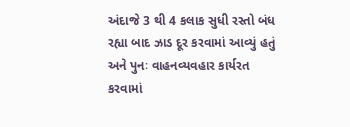અંદાજે 3 થી 4 કલાક સુધી રસ્તો બંધ રહ્યા બાદ ઝાડ દૂર કરવામાં આવ્યું હતું અને પુનઃ વાહનવ્યવહાર કાર્યરત કરવામાં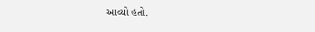આવ્યો હતો.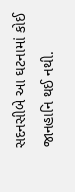સદનસીબે આ ઘટનામાં કોઈ જાનહાનિ થઈ નથી.